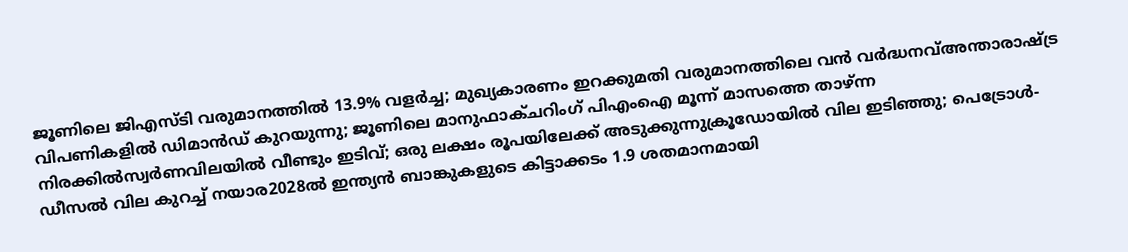ജൂണിലെ ജിഎസ്ടി വരുമാനത്തിൽ 13.9% വളർച്ച; മുഖ്യകാരണം ഇറക്കുമതി വരുമാനത്തിലെ വൻ വർദ്ധനവ്അന്താരാഷ്ട്ര വിപണികളിൽ ഡിമാൻഡ് കുറയുന്നു; ജൂണിലെ മാനുഫാക്ചറിംഗ് പിഎംഐ മൂന്ന് മാസത്തെ താഴ്ന്ന നിരക്കിൽസ്വർണവിലയിൽ വീണ്ടും ഇടിവ്; ഒരു ലക്ഷം രൂപയിലേക്ക് അടുക്കുന്നുക്രൂഡോയിൽ വില ഇടിഞ്ഞു; പെട്രോൾ-ഡീസൽ വില കുറച്ച് നയാര2028ൽ ഇന്ത്യൻ ബാങ്കുകളുടെ കിട്ടാക്കടം 1.9 ശതമാനമായി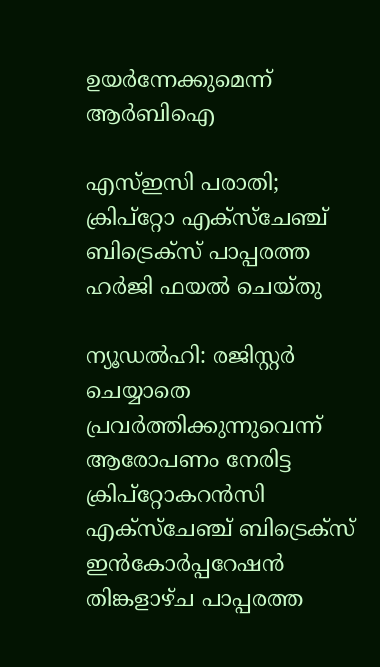ഉയർന്നേക്കുമെന്ന് ആർബിഐ

എസ്ഇസി പരാതി; ക്രിപ്‌റ്റോ എക്‌സ്‌ചേഞ്ച് ബിട്രെക്‌സ് പാപ്പരത്ത ഹര്‍ജി ഫയല്‍ ചെയ്തു

ന്യൂഡല്‍ഹി: രജിസ്റ്റര്‍ ചെയ്യാതെ പ്രവര്‍ത്തിക്കുന്നുവെന്ന് ആരോപണം നേരിട്ട ക്രിപ്‌റ്റോകറന്‍സി എക്‌സ്‌ചേഞ്ച് ബിട്രെക്‌സ് ഇന്‍കോര്‍പ്പറേഷന്‍ തിങ്കളാഴ്ച പാപ്പരത്ത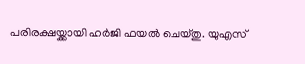പരിരക്ഷയ്ക്കായി ഹര്‍ജി ഫയല്‍ ചെയ്തു. യുഎസ്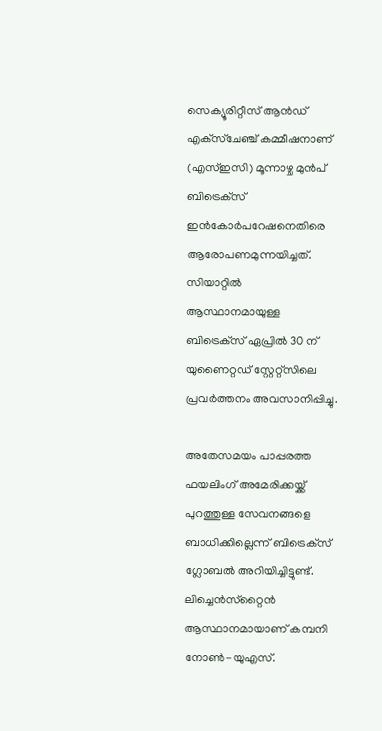സെക്യൂരിറ്റീസ് ആന്‍ഡ് എക്‌സ്‌ചേഞ്ച് കമ്മീഷനാണ് (എസ്ഇസി) മൂന്നാഴ്ച മുന്‍പ് ബിട്രെക്‌സ് ഇന്‍കോര്‍പറേഷനെതിരെ ആരോപണമുന്നയിച്ചത്. സിയാറ്റില്‍ ആസ്ഥാനമായുള്ള ബിട്രെക്‌സ് ഏപ്രില്‍ 30 ന് യുണൈറ്റഡ് സ്റ്റേറ്റ്‌സിലെ പ്രവര്‍ത്തനം അവസാനിപ്പിച്ചു.

അതേസമയം പാപ്പരത്ത ഫയലിംഗ് അമേരിക്കയ്ക്ക് പുറത്തുള്ള സേവനങ്ങളെ ബാധിക്കില്ലെന്ന് ബിട്രെക്‌സ് ഗ്ലോബല്‍ അറിയിച്ചിട്ടുണ്ട്. ലിച്ചെന്‍സ്‌റ്റൈന്‍ ആസ്ഥാനമായാണ് കമ്പനി നോണ്‍-യുഎസ്.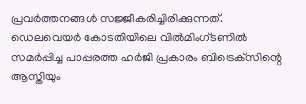പ്രവര്‍ത്തനങ്ങള്‍ സജ്ജീകരിച്ചിരിക്കുന്നത്. ഡെലവെയര്‍ കോടതിയിലെ വില്‍മിംഗ്ടണില്‍ സമര്‍പ്പിച്ച പാപ്പരത്ത ഹര്‍ജി പ്രകാരം ബിട്രെക്‌സിന്റെ ആസ്തിയും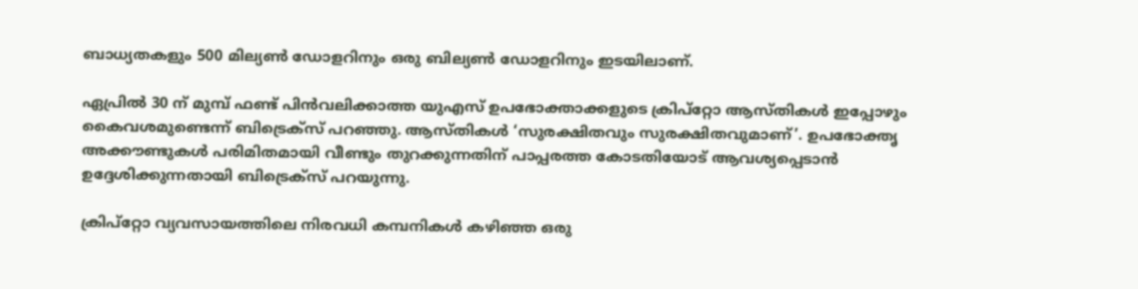ബാധ്യതകളും 500 മില്യണ്‍ ഡോളറിനും ഒരു ബില്യണ്‍ ഡോളറിനും ഇടയിലാണ്.

ഏപ്രില്‍ 30 ന് മുമ്പ് ഫണ്ട് പിന്‍വലിക്കാത്ത യുഎസ് ഉപഭോക്താക്കളുടെ ക്രിപ്‌റ്റോ ആസ്തികള്‍ ഇപ്പോഴും കൈവശമുണ്ടെന്ന് ബിട്രെക്‌സ് പറഞ്ഞു. ആസ്തികള്‍ ‘സുരക്ഷിതവും സുരക്ഷിതവുമാണ്’. ഉപഭോക്തൃ അക്കൗണ്ടുകള്‍ പരിമിതമായി വീണ്ടും തുറക്കുന്നതിന് പാപ്പരത്ത കോടതിയോട് ആവശ്യപ്പെടാന്‍ ഉദ്ദേശിക്കുന്നതായി ബിട്രെക്‌സ് പറയുന്നു.

ക്രിപ്‌റ്റോ വ്യവസായത്തിലെ നിരവധി കമ്പനികള്‍ കഴിഞ്ഞ ഒരു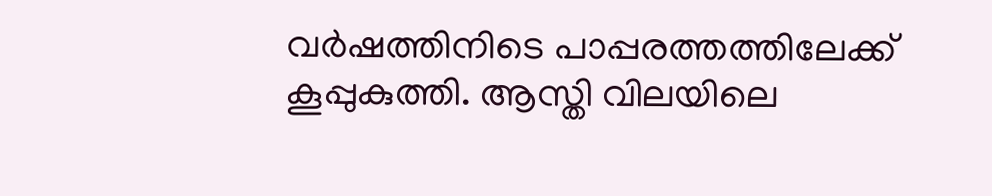വര്‍ഷത്തിനിടെ പാപ്പരത്തത്തിലേക്ക് കൂപ്പുകുത്തി. ആസ്തി വിലയിലെ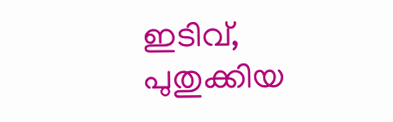ഇടിവ്, പുതുക്കിയ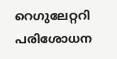റെഗുലേറ്ററി പരിശോധന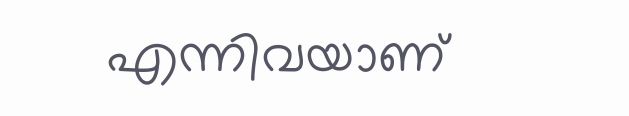എന്നിവയാണ്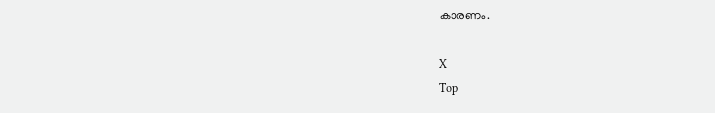കാരണം.

X
Top